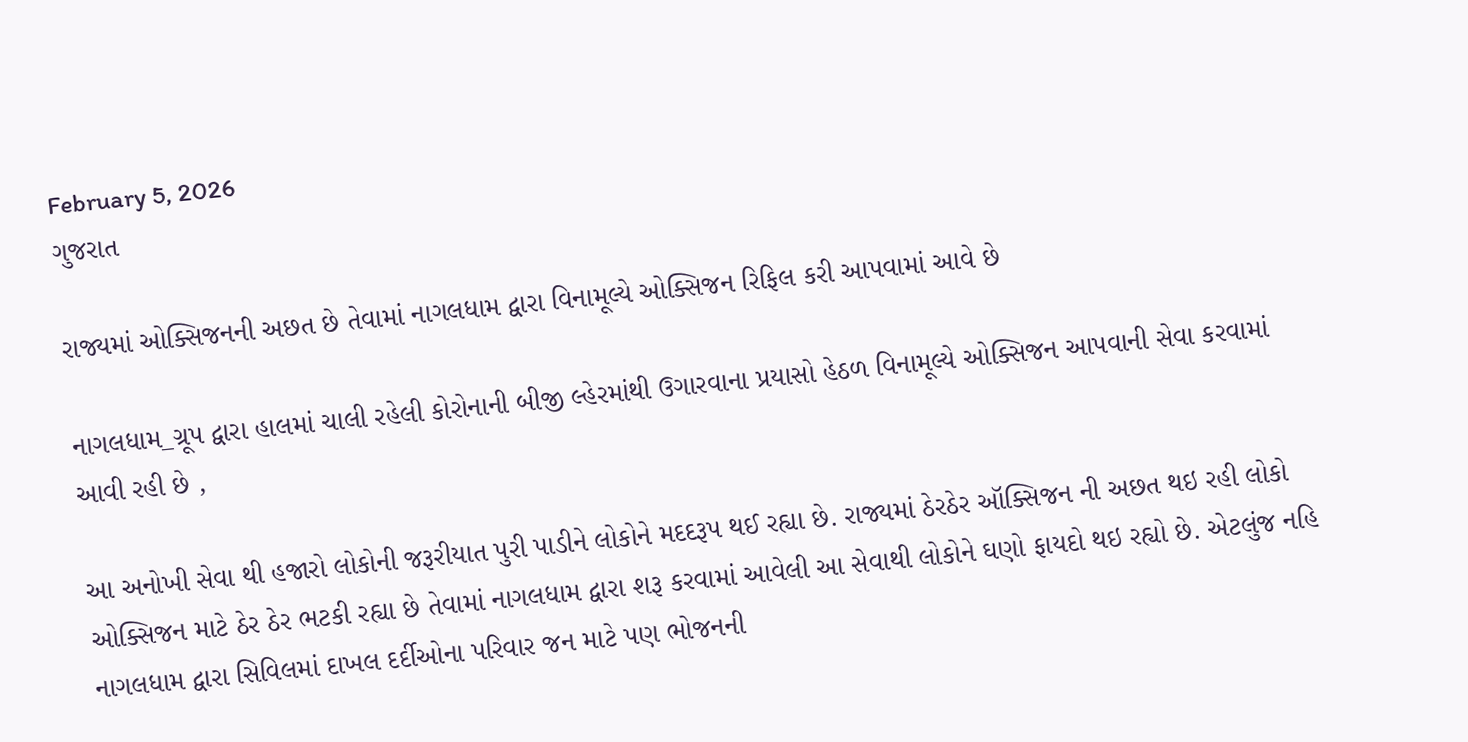February 5, 2026
ગુજરાત

રાજ્યમાં ઓક્સિજનની અછત છે તેવામાં નાગલધામ દ્વારા વિનામૂલ્યે ઓક્સિજન રિફિલ કરી આપવામાં આવે છે

નાગલધામ_ગ્રૂપ દ્વારા હાલમાં ચાલી રહેલી કોરોનાની બીજી લ્હેરમાંથી ઉગારવાના પ્રયાસો હેઠળ વિનામૂલ્યે ઓક્સિજન આપવાની સેવા કરવામાં આવી રહી છે ,

આ અનોખી સેવા થી હજારો લોકોની જરૂરીયાત પુરી પાડીને લોકોને મદદરૂપ થઈ રહ્યા છે. રાજ્યમાં ઠેરઠેર ઑક્સિજન ની અછત થઇ રહી લોકો ઓક્સિજન માટે ઠેર ઠેર ભટકી રહ્યા છે તેવામાં નાગલધામ દ્વારા શરૂ કરવામાં આવેલી આ સેવાથી લોકોને ઘણો ફાયદો થઇ રહ્યો છે. એટલુંજ નહિ નાગલધામ દ્વારા સિવિલમાં દાખલ દર્દીઓના પરિવાર જન માટે પણ ભોજનની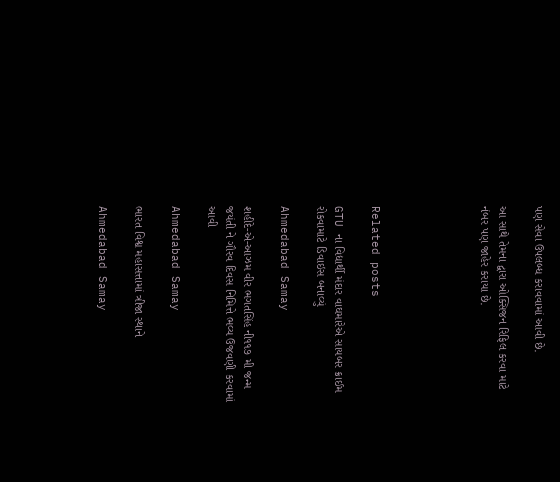પણ સેવા ઉપલબ્ધ કરાવવામાં આવી છે.

આ સાથે તેમના દ્વારા ઓક્સિજન રિફિલ કરવા માટે નંબર પણ જાહેર કરાયા છે.





Related posts

GTU ના વિદ્યાર્થી મંદાર વાઘમારેએ સાયબર ક્રાઈમ રોકવામાટે ડિવાઇસ બનાવ્યું

Ahmedabad Samay

શહીદે-એ-આઝમ વીર ભગતસિંહ ની‌૧૧૭ મી જન્મ જયંતી ને ગૌરવ દિવસ નિમિત્તે ભવ્ય ઉજવણી કરવામાં આવી

Ahmedabad Samay

ભારત વિશ્વ મહાસત્તામાં ત્રીજા સ્થાને

Ahmedabad Samay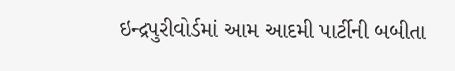ઇન્દ્રપુરીવોર્ડમાં આમ આદમી પાર્ટીની બબીતા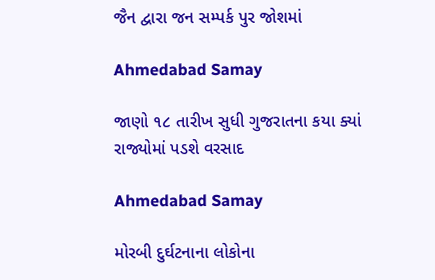જૈન દ્વારા જન સમ્પર્ક પુર જોશમાં

Ahmedabad Samay

જાણો ૧૮ તારીખ સુધી ગુજરાતના કયા ક્યાં રાજ્યોમાં પડશે વરસાદ

Ahmedabad Samay

મોરબી દુર્ઘટનાના લોકોના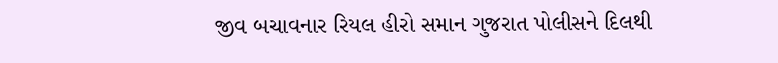જીવ બચાવનાર રિયલ હીરો સમાન ગુજરાત પોલીસને દિલથી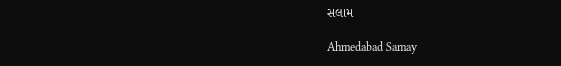સલામ

Ahmedabad Samay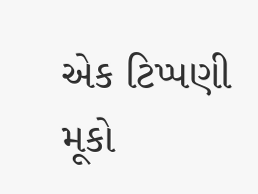એક ટિપ્પણી મૂકો